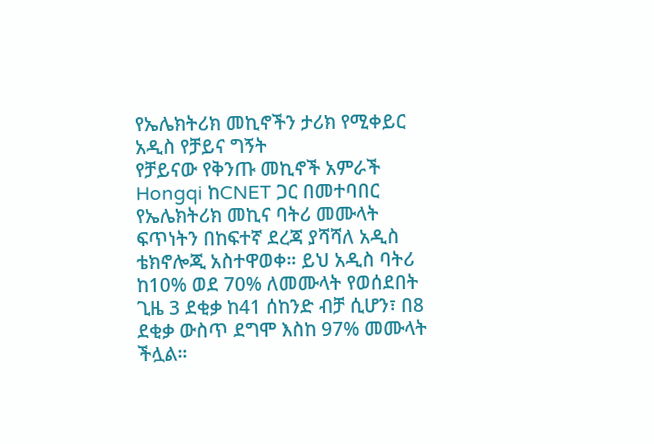የኤሌክትሪክ መኪኖችን ታሪክ የሚቀይር አዲስ የቻይና ግኝት
የቻይናው የቅንጡ መኪኖች አምራች Hongqi ከCNET ጋር በመተባበር የኤሌክትሪክ መኪና ባትሪ መሙላት ፍጥነትን በከፍተኛ ደረጃ ያሻሻለ አዲስ ቴክኖሎጂ አስተዋወቀ። ይህ አዲስ ባትሪ ከ10% ወደ 70% ለመሙላት የወሰደበት ጊዜ 3 ደቂቃ ከ41 ሰከንድ ብቻ ሲሆን፣ በ8 ደቂቃ ውስጥ ደግሞ እስከ 97% መሙላት ችሏል።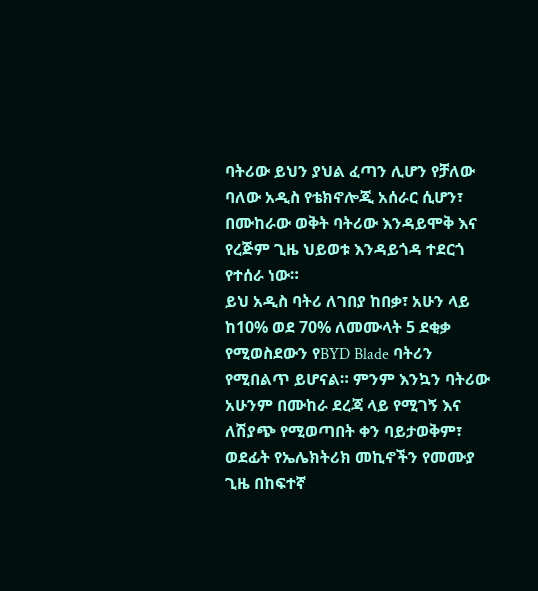ባትሪው ይህን ያህል ፈጣን ሊሆን የቻለው ባለው አዲስ የቴክኖሎጂ አሰራር ሲሆን፣ በሙከራው ወቅት ባትሪው እንዳይሞቅ እና የረጅም ጊዜ ህይወቱ እንዳይጎዳ ተደርጎ የተሰራ ነው።
ይህ አዲስ ባትሪ ለገበያ ከበቃ፣ አሁን ላይ ከ10% ወደ 70% ለመሙላት 5 ደቂቃ የሚወስደውን የBYD Blade ባትሪን የሚበልጥ ይሆናል። ምንም እንኳን ባትሪው አሁንም በሙከራ ደረጃ ላይ የሚገኝ እና ለሽያጭ የሚወጣበት ቀን ባይታወቅም፣ ወደፊት የኤሌክትሪክ መኪኖችን የመሙያ ጊዜ በከፍተኛ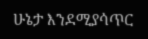ሁኔታ እንደሚያሳጥር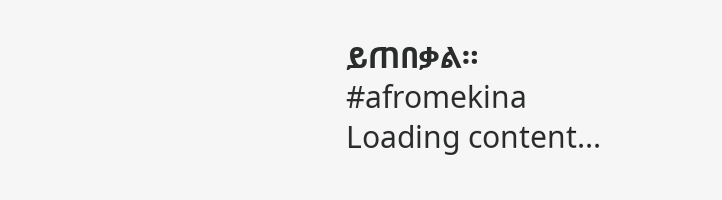ይጠበቃል።
#afromekina
Loading content...